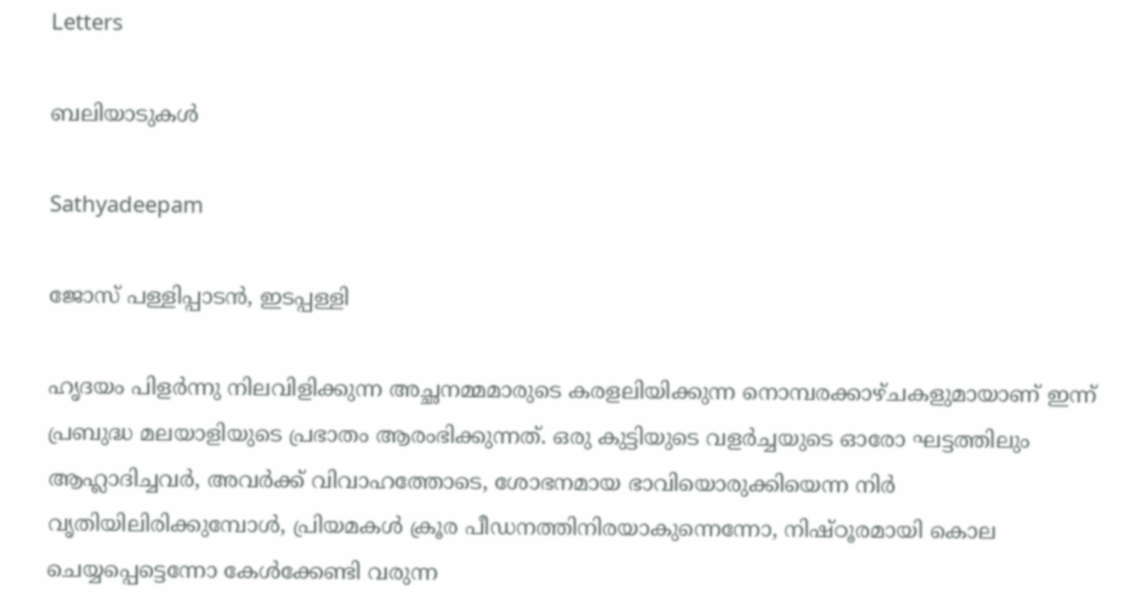Letters

ബലിയാടുകള്‍

Sathyadeepam

ജോസ് പള്ളിപ്പാടന്‍, ഇടപ്പള്ളി

ഹൃദയം പിളര്‍ന്നു നിലവിളിക്കുന്ന അച്ഛനമ്മമാരുടെ കരളലിയിക്കുന്ന നൊമ്പരക്കാഴ്ചകളുമായാണ് ഇന്ന് പ്രബുദ്ധ മലയാളിയുടെ പ്രഭാതം ആരംഭിക്കുന്നത്. ഒരു കുട്ടിയുടെ വളര്‍ച്ചയുടെ ഓരോ ഘട്ടത്തിലും ആഹ്ലാദിച്ചവര്‍, അവര്‍ക്ക് വിവാഹത്തോടെ, ശോഭനമായ ഭാവിയൊരുക്കിയെന്ന നിര്‍ വൃതിയിലിരിക്കുമ്പോള്‍, പ്രിയമകള്‍ ക്രൂര പീഡനത്തിനിരയാകുന്നെന്നോ, നിഷ്ഠൂരമായി കൊല ചെയ്യപ്പെട്ടെന്നോ കേള്‍ക്കേണ്ടി വരുന്ന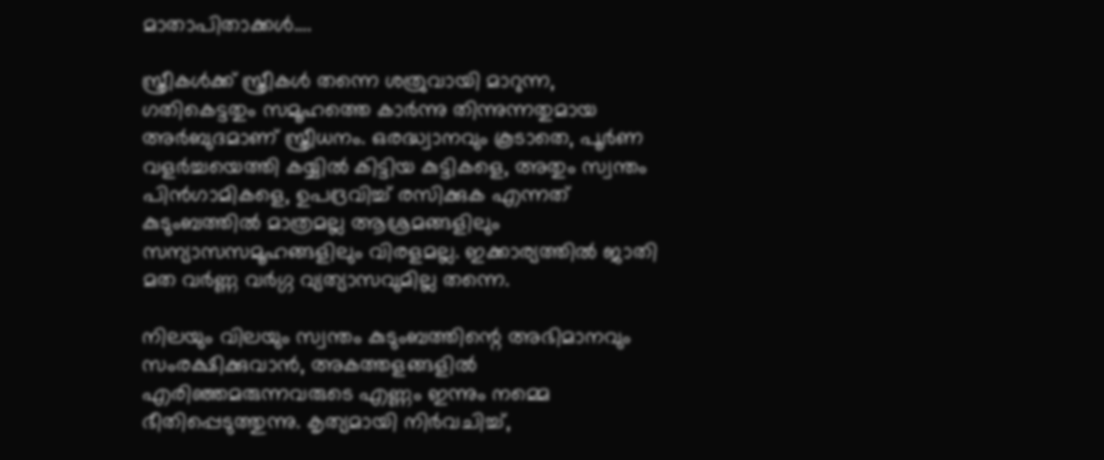മാതാപിതാക്കള്‍….

സ്ത്രീകള്‍ക്ക് സ്ത്രീകള്‍ തന്നെ ശത്രുവായി മാറുന്ന, ഗതികെട്ടതും സമൂഹത്തെ കാര്‍ന്നു തിന്നുന്നതുമായ അര്‍ബുദമാണ് സ്ത്രീധനം. ഒരദ്ധ്വാനവും കൂടാതെ, പൂര്‍ണ വളര്‍ച്ചയെത്തി കയ്യില്‍ കിട്ടിയ കുട്ടികളെ, അതും സ്വന്തം പിന്‍ഗാമികളെ, ഉപദ്രവിച്ച് രസിക്കുക എന്നത് കുടുംബത്തില്‍ മാത്രമല്ല ആശ്രമങ്ങളിലും സന്യാസസമൂഹങ്ങളിലും വിരളമല്ല. ഇക്കാര്യത്തില്‍ ജാതി മത വര്‍ണ്ണ വര്‍ഗ്ഗ വ്യത്യാസവുമില്ല തന്നെ.

നിലയും വിലയും സ്വന്തം കുടുംബത്തിന്റെ അഭിമാനവും സംരക്ഷിക്കുവാന്‍, അകത്തളങ്ങളില്‍ എരിഞ്ഞമരുന്നവരുടെ എണ്ണം ഇന്നും നമ്മെ ഭീതിപ്പെടുത്തുന്നു. കൃത്യമായി നിര്‍വചിച്ച്,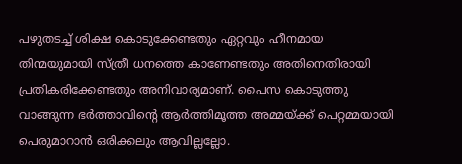പഴുതടച്ച് ശിക്ഷ കൊടുക്കേണ്ടതും ഏറ്റവും ഹീനമായ തിന്മയുമായി സ്ത്രീ ധനത്തെ കാണേണ്ടതും അതിനെതിരായി പ്രതികരിക്കേണ്ടതും അനിവാര്യമാണ്. പൈസ കൊടുത്തു വാങ്ങുന്ന ഭര്‍ത്താവിന്റെ ആര്‍ത്തിമൂത്ത അമ്മയ്ക്ക് പെറ്റമ്മയായി പെരുമാറാന്‍ ഒരിക്കലും ആവില്ലല്ലോ.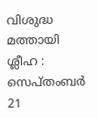വിശുദ്ധ മത്തായി ശ്ലീഹ : സെപ്തംബര്‍ 21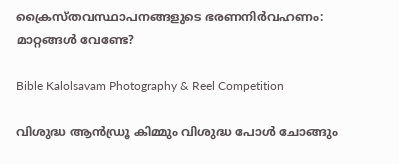ക്രൈസ്തവസ്ഥാപനങ്ങളുടെ ഭരണനിർവഹണം: മാറ്റങ്ങൾ വേണ്ടേ?

Bible Kalolsavam Photography & Reel Competition

വിശുദ്ധ ആന്‍ഡ്രൂ കിമ്മും വിശുദ്ധ പോള്‍ ചോങ്ങും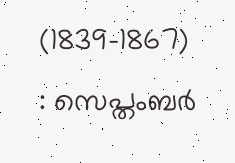(1839-1867) : സെപ്തംബര്‍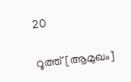20

റൂത്ത് [ആമുഖം]